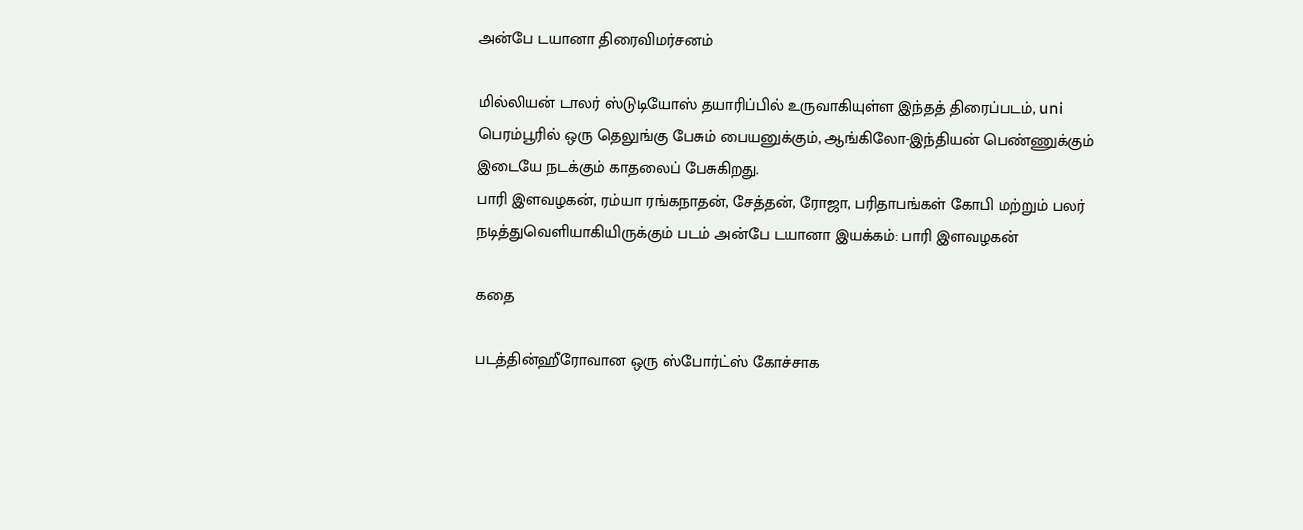அன்பே டயானா திரைவிமர்சனம்

மில்லியன் டாலர் ஸ்டுடியோஸ் தயாரிப்பில் உருவாகியுள்ள இந்தத் திரைப்படம், uni பெரம்பூரில் ஒரு தெலுங்கு பேசும் பையனுக்கும், ஆங்கிலோ-இந்தியன் பெண்ணுக்கும் இடையே நடக்கும் காதலைப் பேசுகிறது.
பாரி இளவழகன், ரம்யா ரங்கநாதன், சேத்தன், ரோஜா, பரிதாபங்கள் கோபி மற்றும் பலர் நடித்துவெளியாகியிருக்கும் படம் அன்பே டயானா இயக்கம்: பாரி இளவழகன்

கதை

படத்தின்ஹீரோவான ஒரு ஸ்போர்ட்ஸ் கோச்சாக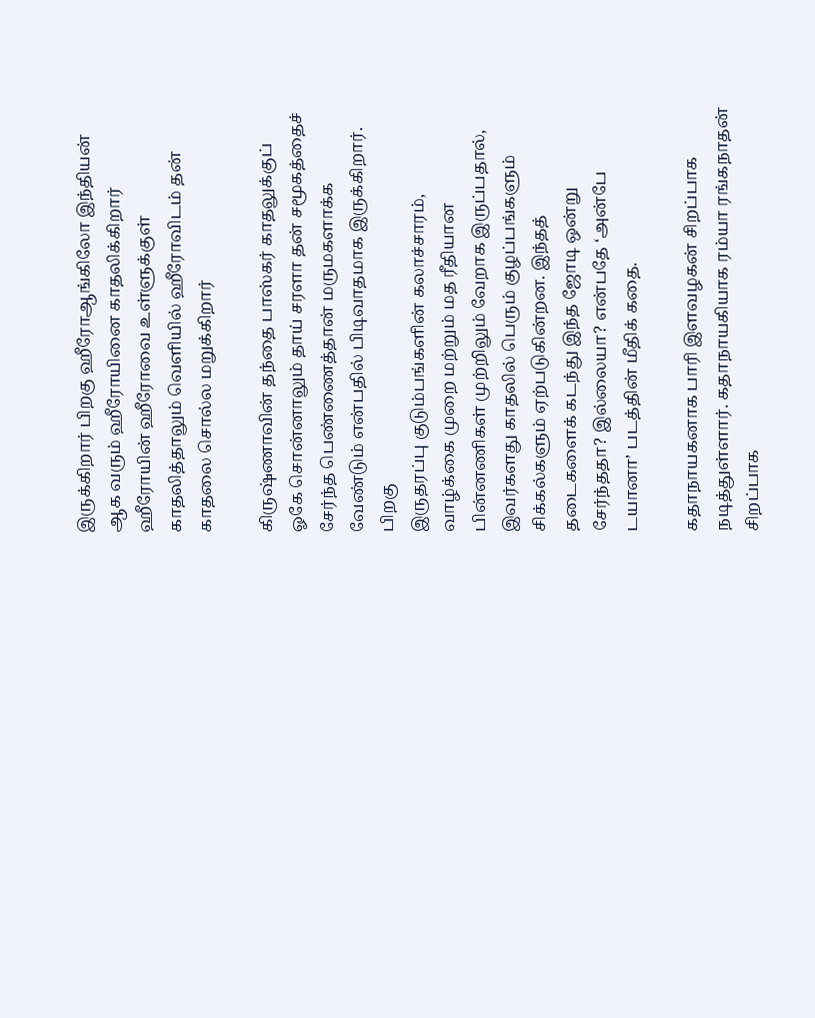இருக்கிறார் பிறகு ஹீரோஆங்கிலோ இந்தியன் ஆக வரும் ஹீரோயினை காதலிக்கிறார் ஹீரோயின் ஹீரோவை உள்ளுக்குள் காதலித்தாலும் வெளியில் ஹீரோவிடம் தன் காதலை சொல்ல மறுக்கிறார்

கிருஷ்ணாவின் தந்தை பாஸ்கர் காதலுக்குப் ஓகே சொன்னாலும் தாய் சரளா தன் சமூகத்தைச் சேர்ந்த பெண்ணைத்தான் மருமகளாக்க வேண்டும் என்பதில் பிடிவாதமாக இருக்கிறார்.
பிறகு
இருதரப்பு குடும்பங்களின் கலாச்சாரம், வாழ்க்கை முறை மற்றும் மத ரீதியான பின்னணிகள் முற்றிலும் வேறாக இருப்பதால், இவர்களது காதலில் பெரும் குழப்பங்களும் சிக்கல்களும் ஏற்படுகின்றன. இந்தத் தடைகளைக் கடந்து இந்த ஜோடி ஒன்று சேர்ந்ததா? இல்லையா? என்பதே ‘அன்பே டயானா’ படத்தின் மீதிக் கதை.

கதாநாயகனாக பாரி இளவழகன் சிறப்பாக நடித்துள்ளார். கதாநாயகியாக ரம்யா ரங்கநாதன் சிறப்பாக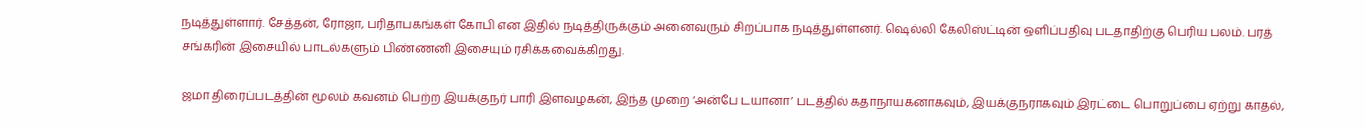நடித்துள்ளார். சேத்தன், ரோஜா, பரிதாபகங்கள் கோபி என இதில் நடித்திருக்கும் அனைவரும் சிறப்பாக நடித்துள்ளனர். ஷெல்லி கேலிஸ்ட்டின் ஒளிப்பதிவு படதாதிற்கு பெரிய பலம். பரத் சங்கரின் இசையில் பாடல்களும் பிண்ணனி இசையும் ரசிக்கவைக்கிறது.

ஜமா திரைப்படத்தின் மூலம் கவனம் பெற்ற இயக்குநர் பாரி இளவழகன், இந்த முறை ‘அன்பே டயானா’ படத்தில் கதாநாயகனாகவும், இயக்குநராகவும் இரட்டை பொறுப்பை ஏற்று காதல்,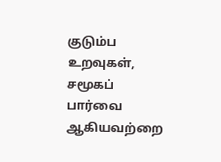குடும்ப உறவுகள், சமூகப் பார்வை ஆகியவற்றை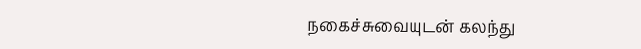நகைச்சுவையுடன் கலந்து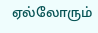ஏல்லோரும்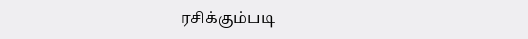ரசிக்கும்படி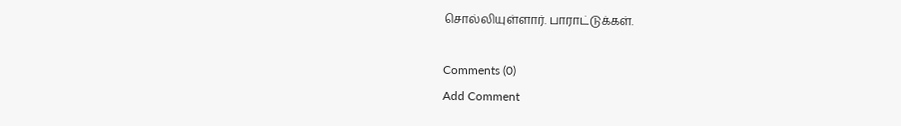சொல்லியுள்ளார். பாராட்டுக்கள்.

Comments (0)
Add Comment